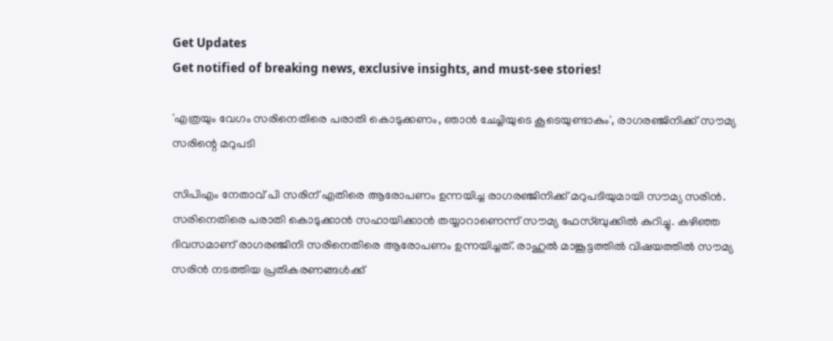Get Updates
Get notified of breaking news, exclusive insights, and must-see stories!

'എത്രയും വേഗം സരിനെതിരെ പരാതി കൊടുക്കണം, ഞാൻ ചേച്ചിയുടെ കൂടെയുണ്ടാകും', രാഗരഞ്ജിനിക്ക് സൗമ്യ സരിന്റെ മറുപടി

സിപിഎം നേതാവ് പി സരിന് എതിരെ ആരോപണം ഉന്നയിച്ച രാഗരഞ്ജിനിക്ക് മറുപടിയുമായി സൗമ്യ സരിൻ. സരിനെതിരെ പരാതി കൊടുക്കാൻ സഹായിക്കാൻ തയ്യാറാണെന്ന് സൗമ്യ ഫേസ്ബുക്കിൽ കുറിച്ചു. കഴിഞ്ഞ ദിവസമാണ് രാഗരഞ്ജിനി സരിനെതിരെ ആരോപണം ഉന്നയിച്ചത്. രാഹുൽ മാങ്കൂട്ടത്തിൽ വിഷയത്തിൽ സൗമ്യ സരിൻ നടത്തിയ പ്രതികരണങ്ങൾക്ക്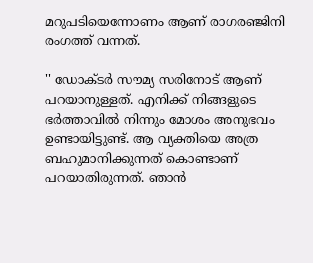മറുപടിയെന്നോണം ആണ് രാഗരഞ്ജിനി രംഗത്ത് വന്നത്.

'' ഡോക്ടർ സൗമ്യ സരിനോട് ആണ് പറയാനുള്ളത്. എനിക്ക് നിങ്ങളുടെ ഭർത്താവിൽ നിന്നും മോശം അനുഭവം ഉണ്ടായിട്ടുണ്ട്. ആ വ്യക്തിയെ അത്ര ബഹുമാനിക്കുന്നത് കൊണ്ടാണ് പറയാതിരുന്നത്. ഞാൻ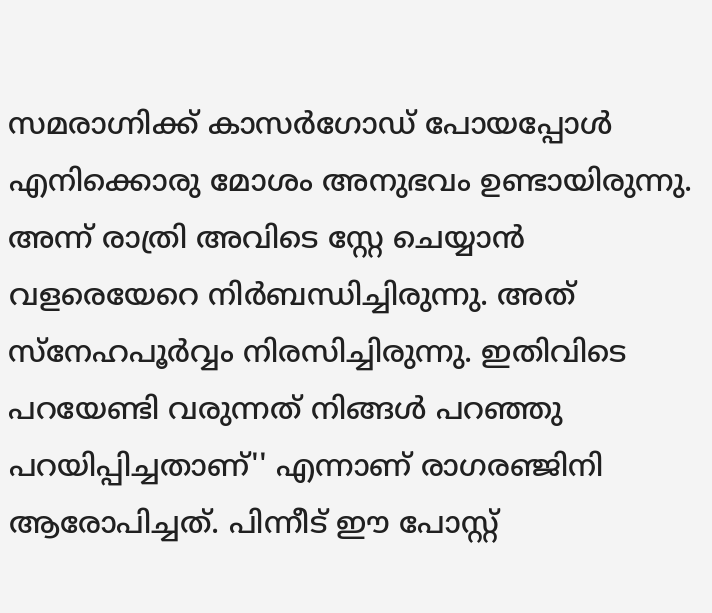സമരാഗ്നിക്ക് കാസർഗോഡ് പോയപ്പോൾ എനിക്കൊരു മോശം അനുഭവം ഉണ്ടായിരുന്നു. അന്ന് രാത്രി അവിടെ സ്റ്റേ ചെയ്യാൻ വളരെയേറെ നിർബന്ധിച്ചിരുന്നു. അത് സ്നേഹപൂർവ്വം നിരസിച്ചിരുന്നു. ഇതിവിടെ പറയേണ്ടി വരുന്നത് നിങ്ങൾ പറഞ്ഞു പറയിപ്പിച്ചതാണ്'' എന്നാണ് രാഗരഞ്ജിനി ആരോപിച്ചത്. പിന്നീട് ഈ പോസ്റ്റ്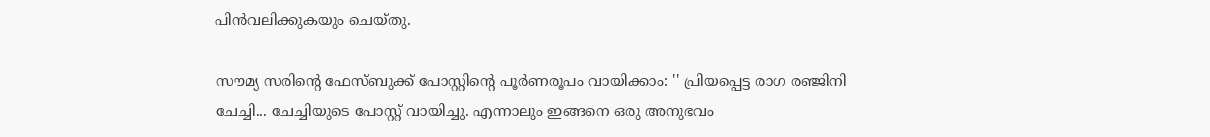പിൻവലിക്കുകയും ചെയ്തു.

സൗമ്യ സരിന്റെ ഫേസ്ബുക്ക് പോസ്റ്റിന്റെ പൂർണരൂപം വായിക്കാം: '' പ്രിയപ്പെട്ട രാഗ രഞ്ജിനി ചേച്ചി... ചേച്ചിയുടെ പോസ്റ്റ്‌ വായിച്ചു. എന്നാലും ഇങ്ങനെ ഒരു അനുഭവം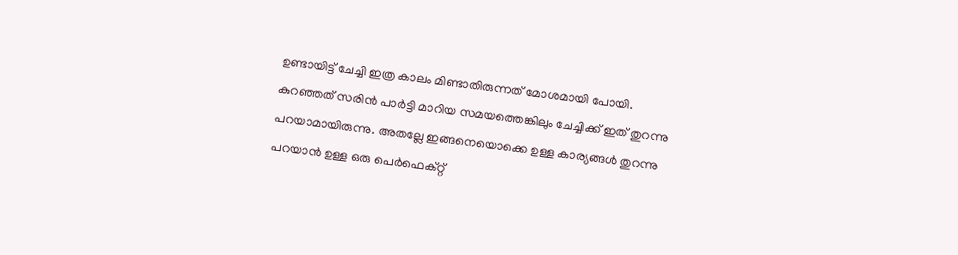ഉണ്ടായിട്ട് ചേച്ചി ഇത്ര കാലം മിണ്ടാതിരുന്നത് മോശമായി പോയി. കുറഞ്ഞത് സരിൻ പാർട്ടി മാറിയ സമയത്തെങ്കിലും ചേച്ചിക്ക് ഇത് തുറന്നു പറയാമായിരുന്നു. അതല്ലേ ഇങ്ങനെയൊക്കെ ഉള്ള കാര്യങ്ങൾ തുറന്നു പറയാൻ ഉള്ള ഒരു പെർഫെക്റ്റ്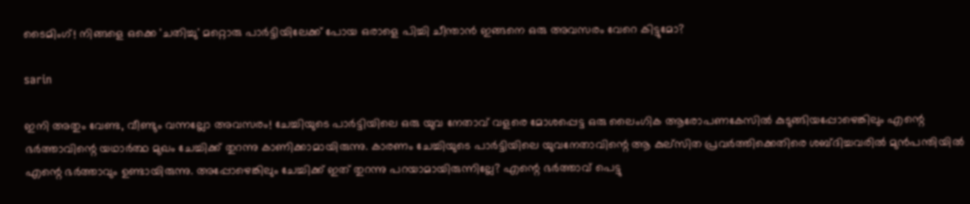ടൈമിംഗ്! നിങ്ങളെ ഒക്കെ 'ചതിച്ചു' മറ്റൊരു പാർട്ടിയിലേക്ക് പോയ ഒരാളെ പിച്ചി ചീന്താൻ ഇങ്ങനെ ഒരു അവസരം വേറെ കിട്ടുമോ?

sarin

ഇനി അതും വേണ്ട, വീണ്ടും വന്നല്ലോ അവസരം! ചേച്ചിയുടെ പാർട്ടിയിലെ ഒരു യുവ നേതാവ് വളരെ മോശപ്പെട്ട ഒരു ലൈംഗിക ആരോപണകേസിൽ കുടുങ്ങിയപ്പോഴെങ്കിലും എന്റെ ഭർത്താവിന്റെ യഥാർത്ഥ മുഖം ചേച്ചിക്ക് തുറന്നു കാണിക്കാമായിരുന്നു. കാരണം ചേച്ചിയുടെ പാർട്ടിയിലെ യുവനേതാവിന്റെ ആ കുല്സിത പ്രവർത്തിക്കെതിരെ ശബ്ദിച്ചവരിൽ മുൻപന്തിയിൽ എന്റെ ഭർത്താവും ഉണ്ടായിരുന്നു. അപ്പോഴെങ്കിലും ചേച്ചിക്ക് ഇത് തുറന്നു പറയാമായിരുന്നില്ലേ? എന്റെ ഭർത്താവ് പെട്ടു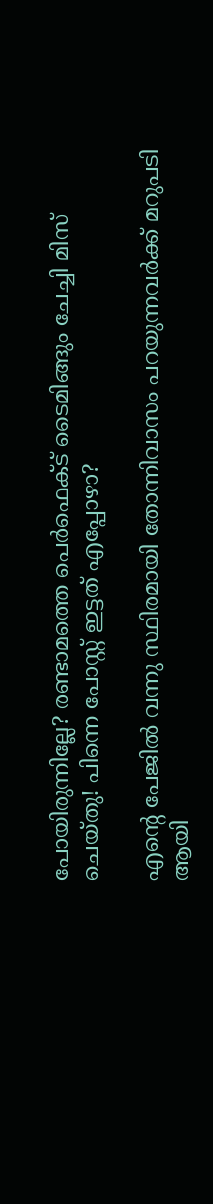പോയിരുന്നില്ലേ? രണ്ടാമത്തെ പെർഫെക്ട് ടൈമിങ്ങും ചേച്ചി മിസ് ചെയ്തു! പിന്നെ പോസ്റ്റ്‌ ഇട്ടത് എപ്പോഴാ?

എന്റെ പേജിൽ വന്നു സ്ഥിരമായി തോന്നിവാസം പറയുന്നവർക്ക് മറുപടി ആയി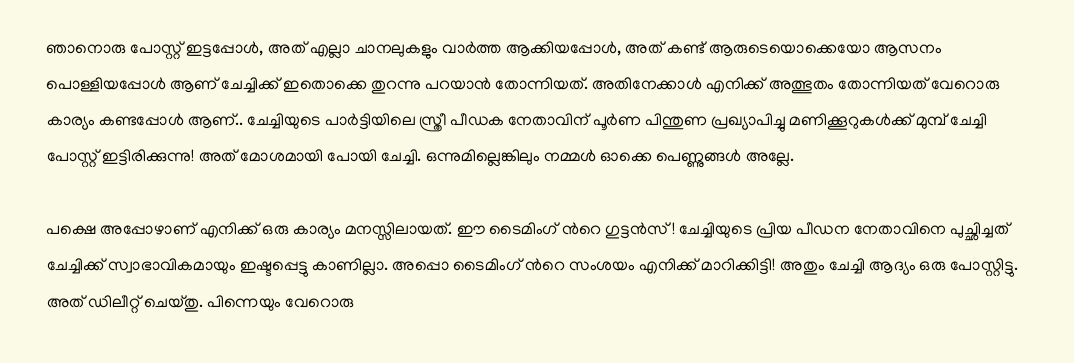ഞാനൊരു പോസ്റ്റ്‌ ഇട്ടപ്പോൾ, അത് എല്ലാ ചാനലുകളും വാർത്ത ആക്കിയപ്പോൾ, അത് കണ്ട് ആരുടെയൊക്കെയോ ആസനം പൊള്ളിയപ്പോൾ ആണ് ചേച്ചിക്ക് ഇതൊക്കെ തുറന്നു പറയാൻ തോന്നിയത്. അതിനേക്കാൾ എനിക്ക് അത്ഭുതം തോന്നിയത് വേറൊരു കാര്യം കണ്ടപ്പോൾ ആണ്.. ചേച്ചിയുടെ പാർട്ടിയിലെ സ്ത്രീ പീഡക നേതാവിന് പൂർണ പിന്തുണ പ്രഖ്യാപിച്ചു മണിക്കൂറുകൾക്ക് മുമ്പ് ചേച്ചി പോസ്റ്റ്‌ ഇട്ടിരിക്കുന്നു! അത് മോശമായി പോയി ചേച്ചി. ഒന്നുമില്ലെങ്കിലും നമ്മൾ ഓക്കെ പെണ്ണുങ്ങൾ അല്ലേ.

പക്ഷെ അപ്പോഴാണ് എനിക്ക് ഒരു കാര്യം മനസ്സിലായത്. ഈ ടൈമിംഗ് ൻറെ ഗുട്ടൻസ്! ചേച്ചിയുടെ പ്രിയ പീഡന നേതാവിനെ പുച്ഛിച്ചത് ചേച്ചിക്ക് സ്വാഭാവികമായും ഇഷ്ടപ്പെട്ടു കാണില്ലാ. അപ്പൊ ടൈമിംഗ് ൻറെ സംശയം എനിക്ക് മാറിക്കിട്ടി! അതും ചേച്ചി ആദ്യം ഒരു പോസ്റ്റിട്ടു. അത് ഡിലീറ്റ് ചെയ്തു. പിന്നെയും വേറൊരു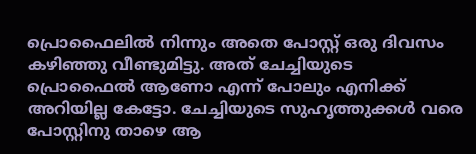പ്രൊഫൈലിൽ നിന്നും അതെ പോസ്റ്റ്‌ ഒരു ദിവസം കഴിഞ്ഞു വീണ്ടുമിട്ടു. അത് ചേച്ചിയുടെ പ്രൊഫൈൽ ആണോ എന്ന് പോലും എനിക്ക് അറിയില്ല കേട്ടോ. ചേച്ചിയുടെ സുഹൃത്തുക്കൾ വരെ പോസ്റ്റിനു താഴെ ആ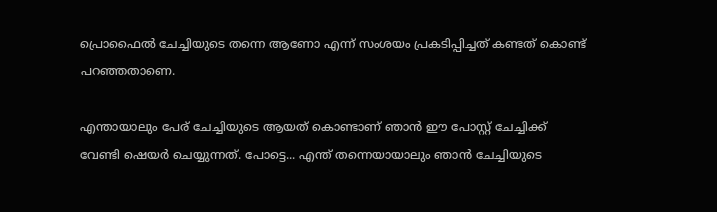പ്രൊഫൈൽ ചേച്ചിയുടെ തന്നെ ആണോ എന്ന് സംശയം പ്രകടിപ്പിച്ചത് കണ്ടത് കൊണ്ട് പറഞ്ഞതാണെ.

എന്തായാലും പേര് ചേച്ചിയുടെ ആയത് കൊണ്ടാണ് ഞാൻ ഈ പോസ്റ്റ്‌ ചേച്ചിക്ക് വേണ്ടി ഷെയർ ചെയ്യുന്നത്. പോട്ടെ... എന്ത്‌ തന്നെയായാലും ഞാൻ ചേച്ചിയുടെ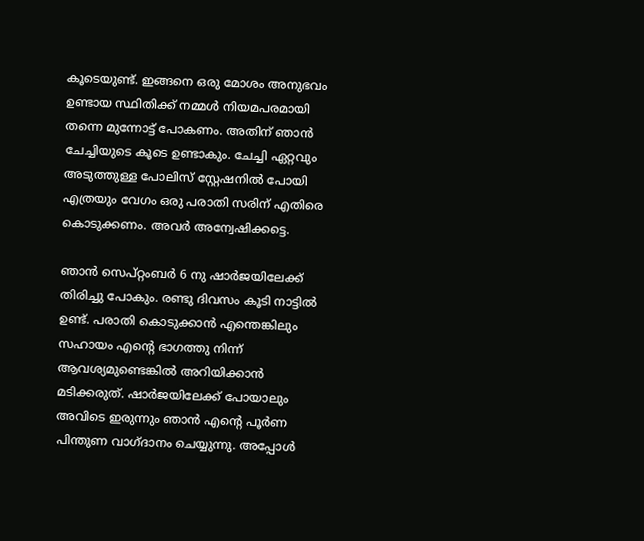കൂടെയുണ്ട്. ഇങ്ങനെ ഒരു മോശം അനുഭവം ഉണ്ടായ സ്ഥിതിക്ക് നമ്മൾ നിയമപരമായി തന്നെ മുന്നോട്ട് പോകണം. അതിന് ഞാൻ ചേച്ചിയുടെ കൂടെ ഉണ്ടാകും. ചേച്ചി ഏറ്റവും അടുത്തുള്ള പോലിസ് സ്റ്റേഷനിൽ പോയി എത്രയും വേഗം ഒരു പരാതി സരിന് എതിരെ കൊടുക്കണം. അവർ അന്വേഷിക്കട്ടെ.

ഞാൻ സെപ്റ്റംബർ 6 നു ഷാർജയിലേക്ക് തിരിച്ചു പോകും. രണ്ടു ദിവസം കൂടി നാട്ടിൽ ഉണ്ട്. പരാതി കൊടുക്കാൻ എന്തെങ്കിലും സഹായം എന്റെ ഭാഗത്തു നിന്ന് ആവശ്യമുണ്ടെങ്കിൽ അറിയിക്കാൻ മടിക്കരുത്. ഷാർജയിലേക്ക് പോയാലും അവിടെ ഇരുന്നും ഞാൻ എന്റെ പൂർണ പിന്തുണ വാഗ്ദാനം ചെയ്യുന്നു. അപ്പോൾ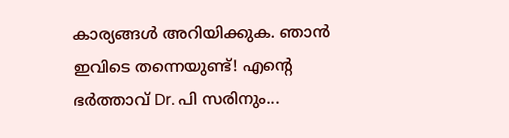കാര്യങ്ങൾ അറിയിക്കുക. ഞാൻ ഇവിടെ തന്നെയുണ്ട്! എന്റെ ഭർത്താവ് Dr. പി സരിനും...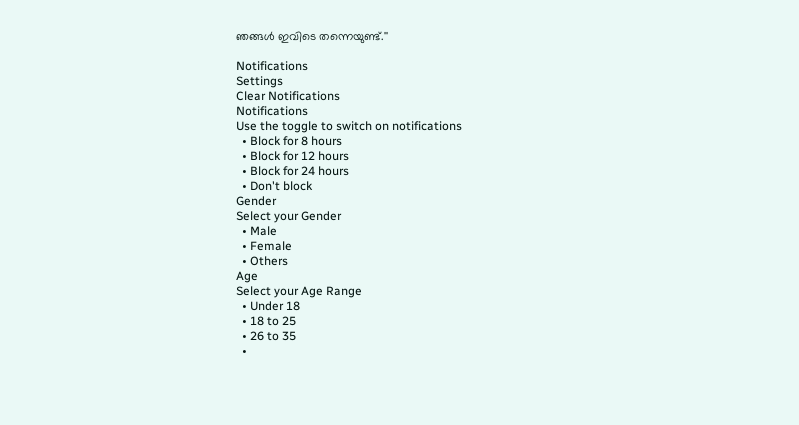ഞങ്ങൾ ഇവിടെ തന്നെയുണ്ട്.''

Notifications
Settings
Clear Notifications
Notifications
Use the toggle to switch on notifications
  • Block for 8 hours
  • Block for 12 hours
  • Block for 24 hours
  • Don't block
Gender
Select your Gender
  • Male
  • Female
  • Others
Age
Select your Age Range
  • Under 18
  • 18 to 25
  • 26 to 35
  •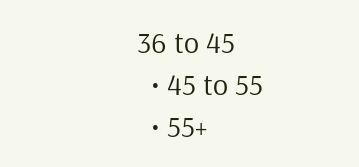36 to 45
  • 45 to 55
  • 55+